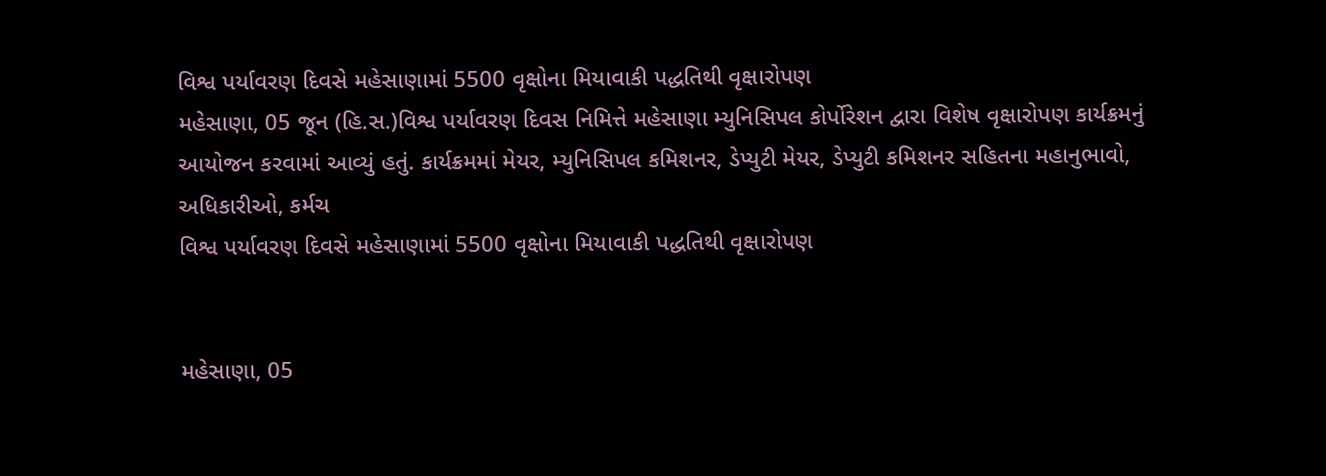વિશ્વ પર્યાવરણ દિવસે મહેસાણામાં 5500 વૃક્ષોના મિયાવાકી પદ્ધતિથી વૃક્ષારોપણ
મહેસાણા, 05 જૂન (હિ.સ.)વિશ્વ પર્યાવરણ દિવસ નિમિત્તે મહેસાણા મ્યુનિસિપલ કોર્પોરેશન દ્વારા વિશેષ વૃક્ષારોપણ કાર્યક્રમનું આયોજન કરવામાં આવ્યું હતું. કાર્યક્રમમાં મેયર, મ્યુનિસિપલ કમિશનર, ડેપ્યુટી મેયર, ડેપ્યુટી કમિશનર સહિતના મહાનુભાવો, અધિકારીઓ, કર્મચ
વિશ્વ પર્યાવરણ દિવસે મહેસાણામાં 5500 વૃક્ષોના મિયાવાકી પદ્ધતિથી વૃક્ષારોપણ


મહેસાણા, 05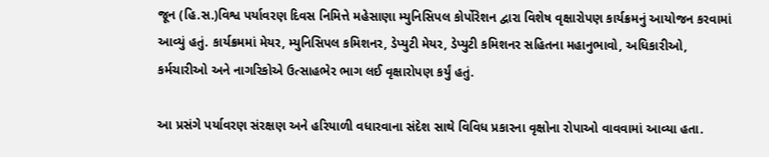જૂન (હિ.સ.)વિશ્વ પર્યાવરણ દિવસ નિમિત્તે મહેસાણા મ્યુનિસિપલ કોર્પોરેશન દ્વારા વિશેષ વૃક્ષારોપણ કાર્યક્રમનું આયોજન કરવામાં આવ્યું હતું. કાર્યક્રમમાં મેયર, મ્યુનિસિપલ કમિશનર, ડેપ્યુટી મેયર, ડેપ્યુટી કમિશનર સહિતના મહાનુભાવો, અધિકારીઓ, કર્મચારીઓ અને નાગરિકોએ ઉત્સાહભેર ભાગ લઈ વૃક્ષારોપણ કર્યું હતું.

આ પ્રસંગે પર્યાવરણ સંરક્ષણ અને હરિયાળી વધારવાના સંદેશ સાથે વિવિધ પ્રકારના વૃક્ષોના રોપાઓ વાવવામાં આવ્યા હતા.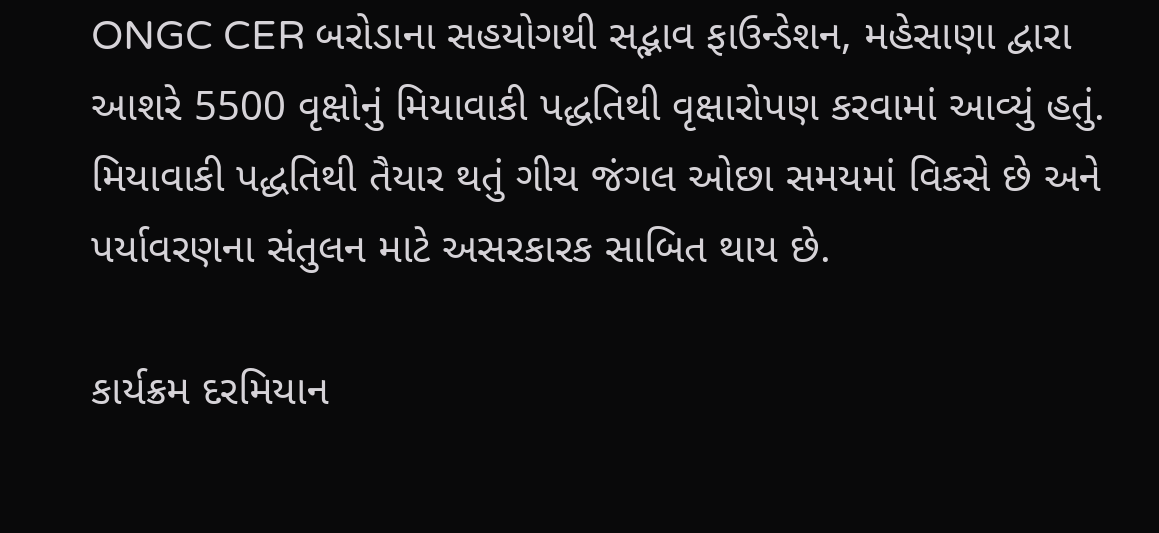ONGC CER બરોડાના સહયોગથી સદ્ભાવ ફાઉન્ડેશન, મહેસાણા દ્વારા આશરે 5500 વૃક્ષોનું મિયાવાકી પદ્ધતિથી વૃક્ષારોપણ કરવામાં આવ્યું હતું. મિયાવાકી પદ્ધતિથી તૈયાર થતું ગીચ જંગલ ઓછા સમયમાં વિકસે છે અને પર્યાવરણના સંતુલન માટે અસરકારક સાબિત થાય છે.

કાર્યક્રમ દરમિયાન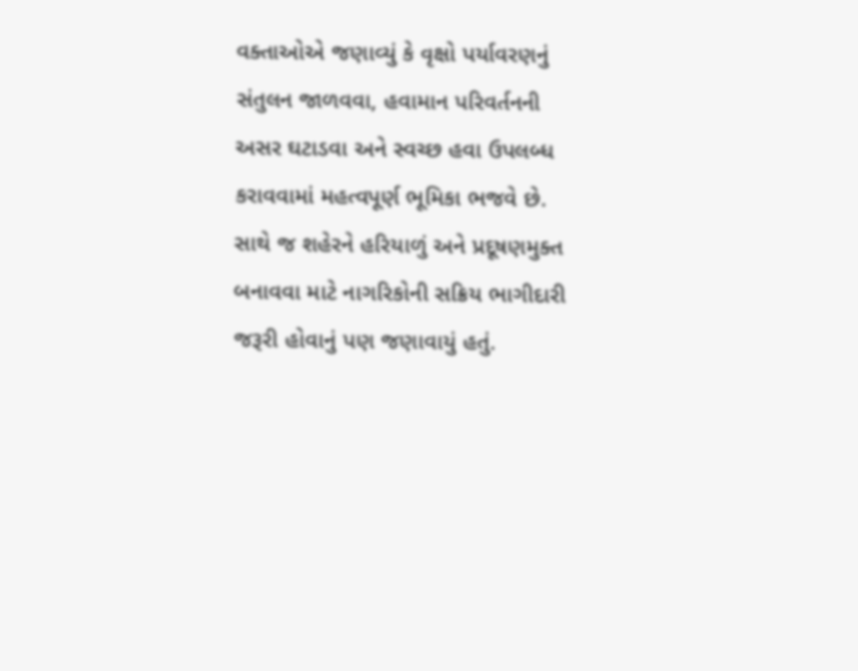વક્તાઓએ જણાવ્યું કે વૃક્ષો પર્યાવરણનું સંતુલન જાળવવા, હવામાન પરિવર્તનની અસર ઘટાડવા અને સ્વચ્છ હવા ઉપલબ્ધ કરાવવામાં મહત્વપૂર્ણ ભૂમિકા ભજવે છે. સાથે જ શહેરને હરિયાળું અને પ્રદૂષણમુક્ત બનાવવા માટે નાગરિકોની સક્રિય ભાગીદારી જરૂરી હોવાનું પણ જણાવાયું હતું.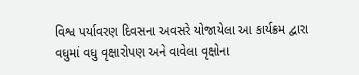વિશ્વ પર્યાવરણ દિવસના અવસરે યોજાયેલા આ કાર્યક્રમ દ્વારા વધુમાં વધુ વૃક્ષારોપણ અને વાવેલા વૃક્ષોના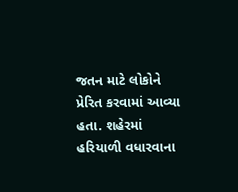જતન માટે લોકોને પ્રેરિત કરવામાં આવ્યા હતા. શહેરમાં હરિયાળી વધારવાના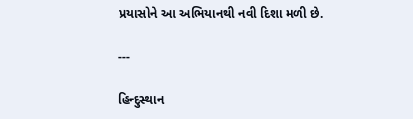પ્રયાસોને આ અભિયાનથી નવી દિશા મળી છે.

---

હિન્દુસ્થાન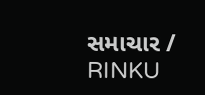સમાચાર / RINKU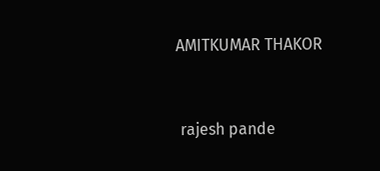AMITKUMAR THAKOR


 rajesh pande